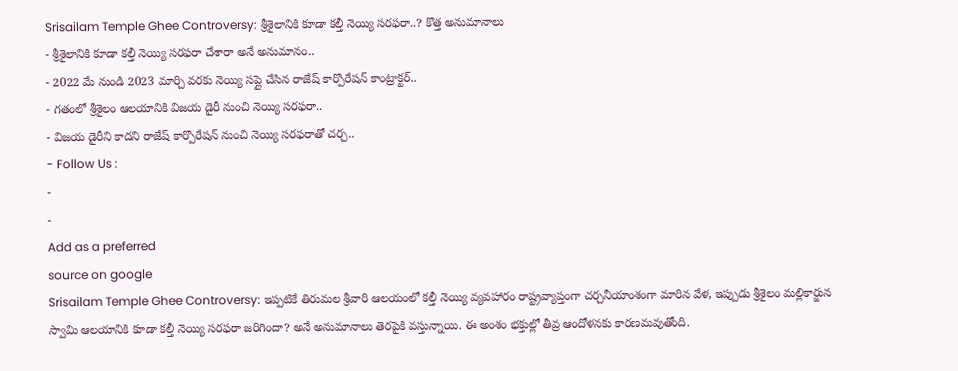Srisailam Temple Ghee Controversy: శ్రీశైలానికి కూడా కల్తీ నెయ్యి సరఫరా..? కొత్త అనుమానాలు
- శ్రీశైలానికి కూడా కల్తీ నెయ్యి సరఫరా చేశారా అనే అనుమానం..
- 2022 మే నుండి 2023 మార్చి వరకు నెయ్యి సప్లై చేసిన రాజేష్ కార్పొరేషన్ కాంట్రాక్టర్..
- గతంలో శ్రీశైలం ఆలయానికి విజయ డైరీ నుంచి నెయ్యి సరఫరా..
- విజయ డైరీని కాదని రాజేష్ కార్పొరేషన్ నుంచి నెయ్యి సరఫరాతో చర్చ..
- Follow Us :
-
-
Add as a preferred
source on google
Srisailam Temple Ghee Controversy: ఇప్పటికే తిరుమల శ్రీవారి ఆలయంలో కల్తీ నెయ్యి వ్యవహారం రాష్ట్రవ్యాప్తంగా చర్చనీయాంశంగా మారిన వేళ, ఇప్పుడు శ్రీశైలం మల్లికార్జున స్వామి ఆలయానికి కూడా కల్తీ నెయ్యి సరఫరా జరిగిందా? అనే అనుమానాలు తెరపైకి వస్తున్నాయి. ఈ అంశం భక్తుల్లో తీవ్ర ఆందోళనకు కారణమవుతోంది.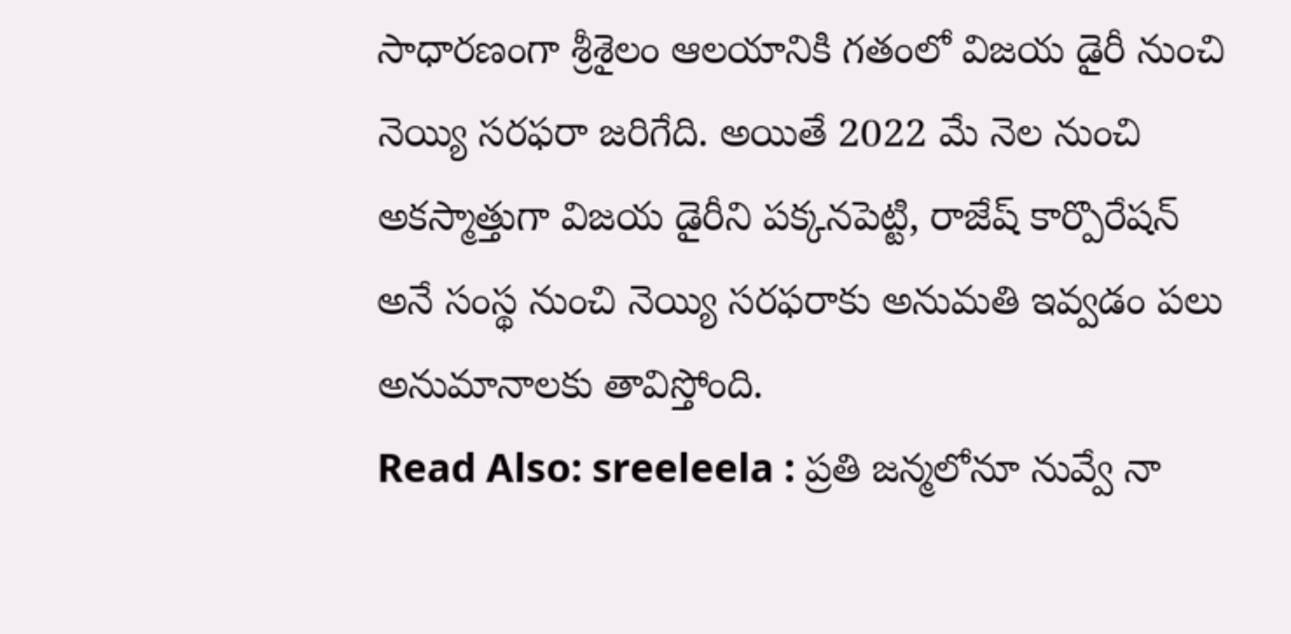సాధారణంగా శ్రీశైలం ఆలయానికి గతంలో విజయ డైరీ నుంచి నెయ్యి సరఫరా జరిగేది. అయితే 2022 మే నెల నుంచి అకస్మాత్తుగా విజయ డైరీని పక్కనపెట్టి, రాజేష్ కార్పొరేషన్ అనే సంస్థ నుంచి నెయ్యి సరఫరాకు అనుమతి ఇవ్వడం పలు అనుమానాలకు తావిస్తోంది.
Read Also: sreeleela : ప్రతి జన్మలోనూ నువ్వే నా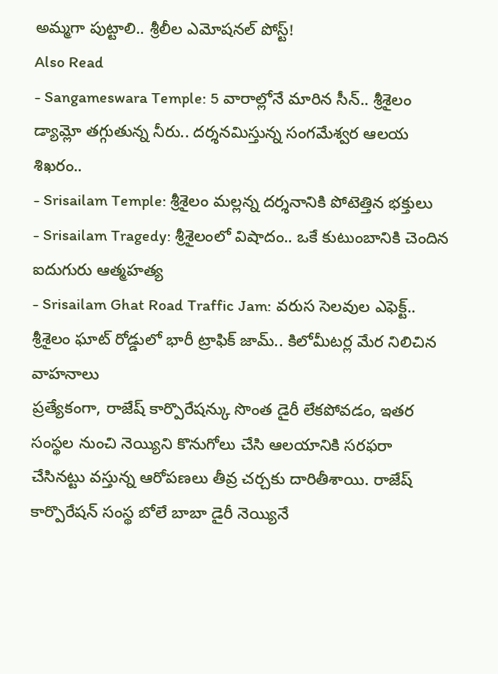అమ్మగా పుట్టాలి.. శ్రీలీల ఎమోషనల్ పోస్ట్!
Also Read
- Sangameswara Temple: 5 వారాల్లోనే మారిన సీన్.. శ్రీశైలం డ్యామ్లో తగ్గుతున్న నీరు.. దర్శనమిస్తున్న సంగమేశ్వర ఆలయ శిఖరం..
- Srisailam Temple: శ్రీశైలం మల్లన్న దర్శనానికి పోటెత్తిన భక్తులు
- Srisailam Tragedy: శ్రీశైలంలో విషాదం.. ఒకే కుటుంబానికి చెందిన ఐదుగురు ఆత్మహత్య
- Srisailam Ghat Road Traffic Jam: వరుస సెలవుల ఎఫెక్ట్.. శ్రీశైలం ఘాట్ రోడ్డులో భారీ ట్రాఫిక్ జామ్.. కిలోమీటర్ల మేర నిలిచిన వాహనాలు
ప్రత్యేకంగా, రాజేష్ కార్పొరేషన్కు సొంత డైరీ లేకపోవడం, ఇతర సంస్థల నుంచి నెయ్యిని కొనుగోలు చేసి ఆలయానికి సరఫరా చేసినట్టు వస్తున్న ఆరోపణలు తీవ్ర చర్చకు దారితీశాయి. రాజేష్ కార్పొరేషన్ సంస్థ బోలే బాబా డైరీ నెయ్యినే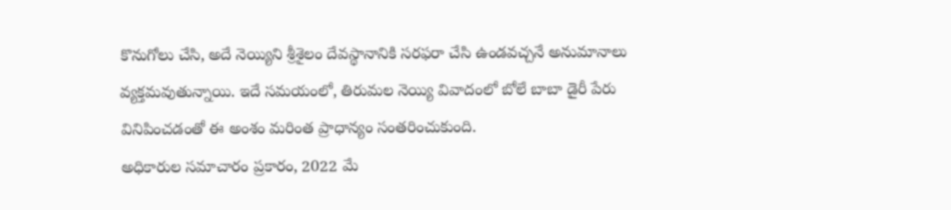కొనుగోలు చేసి, అదే నెయ్యిని శ్రీశైలం దేవస్థానానికి సరఫరా చేసి ఉండవచ్చనే అనుమానాలు వ్యక్తమవుతున్నాయి. ఇదే సమయంలో, తిరుమల నెయ్యి వివాదంలో బోలే బాబా డైరీ పేరు వినిపించడంతో ఈ అంశం మరింత ప్రాధాన్యం సంతరించుకుంది.
అధికారుల సమాచారం ప్రకారం, 2022 మే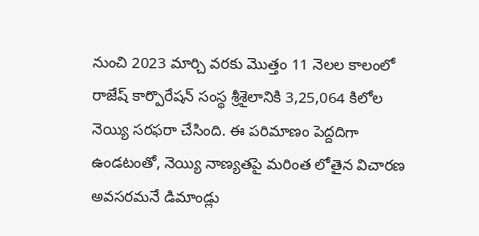నుంచి 2023 మార్చి వరకు మొత్తం 11 నెలల కాలంలో రాజేష్ కార్పొరేషన్ సంస్థ శ్రీశైలానికి 3,25,064 కిలోల నెయ్యి సరఫరా చేసింది. ఈ పరిమాణం పెద్దదిగా ఉండటంతో, నెయ్యి నాణ్యతపై మరింత లోతైన విచారణ అవసరమనే డిమాండ్లు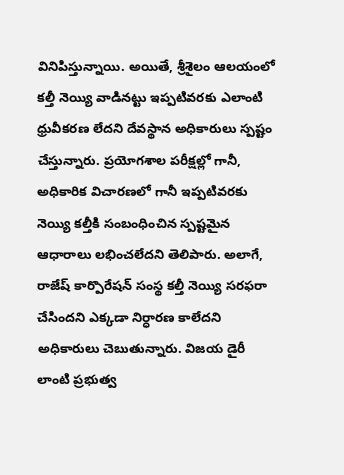వినిపిస్తున్నాయి. అయితే, శ్రీశైలం ఆలయంలో కల్తీ నెయ్యి వాడినట్టు ఇప్పటివరకు ఎలాంటి ధ్రువీకరణ లేదని దేవస్థాన అధికారులు స్పష్టం చేస్తున్నారు. ప్రయోగశాల పరీక్షల్లో గానీ, అధికారిక విచారణలో గానీ ఇప్పటివరకు నెయ్యి కల్తీకి సంబంధించిన స్పష్టమైన ఆధారాలు లభించలేదని తెలిపారు. అలాగే, రాజేష్ కార్పొరేషన్ సంస్థ కల్తీ నెయ్యి సరఫరా చేసిందని ఎక్కడా నిర్ధారణ కాలేదని అధికారులు చెబుతున్నారు. విజయ డైరీ లాంటి ప్రభుత్వ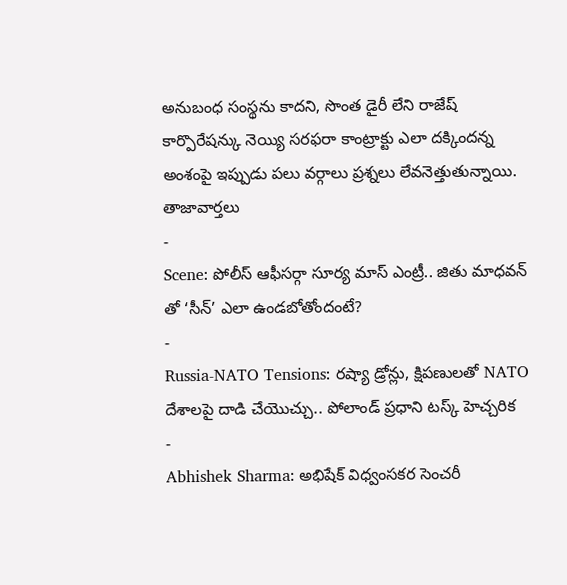అనుబంధ సంస్థను కాదని, సొంత డైరీ లేని రాజేష్ కార్పొరేషన్కు నెయ్యి సరఫరా కాంట్రాక్టు ఎలా దక్కిందన్న అంశంపై ఇప్పుడు పలు వర్గాలు ప్రశ్నలు లేవనెత్తుతున్నాయి.
తాజావార్తలు
-
Scene: పోలీస్ ఆఫీసర్గా సూర్య మాస్ ఎంట్రీ.. జితు మాధవన్ తో ‘సీన్’ ఎలా ఉండబోతోందంటే?
-
Russia-NATO Tensions: రష్యా డ్రోన్లు, క్షిపణులతో NATO దేశాలపై దాడి చేయొచ్చు.. పోలాండ్ ప్రధాని టస్క్ హెచ్చరిక
-
Abhishek Sharma: అభిషేక్ విధ్వంసకర సెంచరీ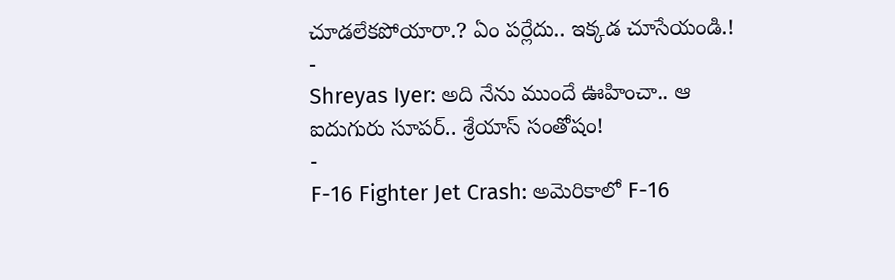చూడలేకపోయారా.? ఏం పర్లేదు.. ఇక్కడ చూసేయండి.!
-
Shreyas Iyer: అది నేను ముందే ఊహించా.. ఆ ఐదుగురు సూపర్.. శ్రేయాస్ సంతోషం!
-
F-16 Fighter Jet Crash: అమెరికాలో F-16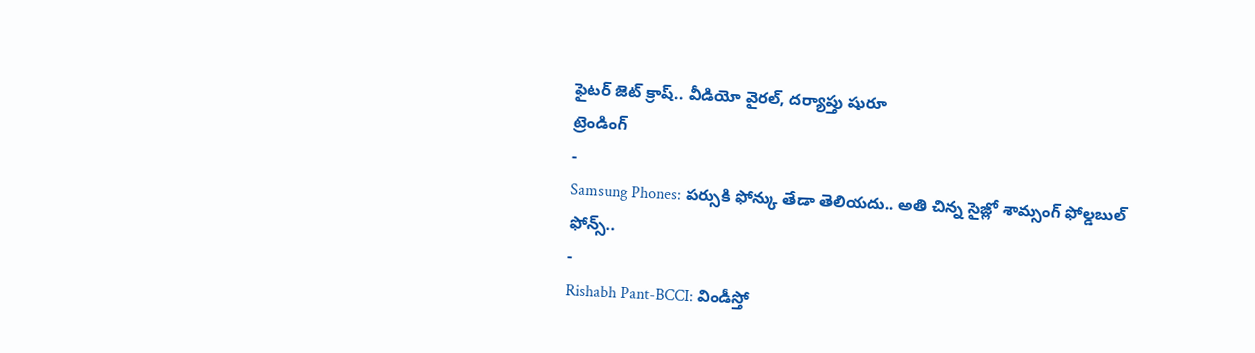ఫైటర్ జెట్ క్రాష్.. వీడియో వైరల్, దర్యాప్తు షురూ
ట్రెండింగ్
-
Samsung Phones: పర్సుకి ఫోన్కు తేడా తెలియదు.. అతి చిన్న సైజ్లో శామ్సంగ్ ఫోల్డబుల్ ఫోన్స్..
-
Rishabh Pant-BCCI: విండీస్తో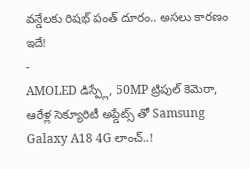వన్డేలకు రిషభ్ పంత్ దూరం.. అసలు కారణం ఇదే!
-
AMOLED డిస్ప్లే, 50MP ట్రిపుల్ కెమెరా, ఆరేళ్ల సెక్యూరిటీ అప్డేట్స్ తో Samsung Galaxy A18 4G లాంచ్..!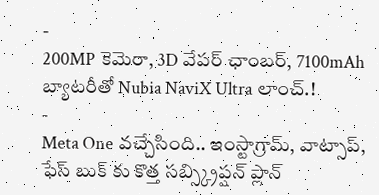-
200MP కెమెరా, 3D వేపర్ ఛాంబర్, 7100mAh బ్యాటరీతో Nubia NaviX Ultra లాంచ్.!
-
Meta One వచ్చేసింది.. ఇంస్టాగ్రామ్, వాట్సాప్, ఫేస్ బుక్ కు కొత్త సబ్స్క్రిప్షన్ ప్లాన్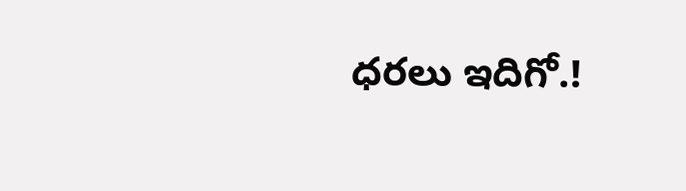ధరలు ఇదిగో.!